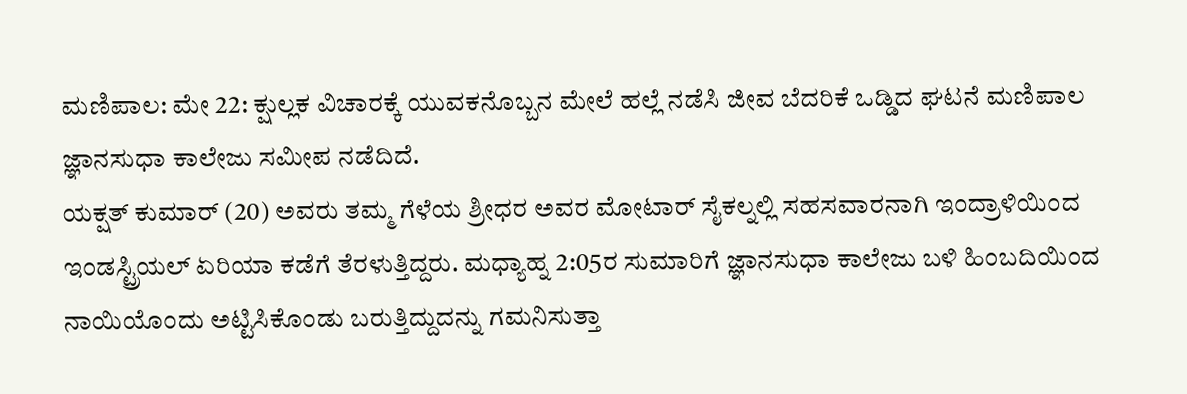ಮಣಿಪಾಲ: ಮೇ 22: ಕ್ಷುಲ್ಲಕ ವಿಚಾರಕ್ಕೆ ಯುವಕನೊಬ್ಬನ ಮೇಲೆ ಹಲ್ಲೆ ನಡೆಸಿ ಜೀವ ಬೆದರಿಕೆ ಒಡ್ಡಿದ ಘಟನೆ ಮಣಿಪಾಲ ಜ್ಞಾನಸುಧಾ ಕಾಲೇಜು ಸಮೀಪ ನಡೆದಿದೆ.
ಯಕ್ಷತ್ ಕುಮಾರ್ (20) ಅವರು ತಮ್ಮ ಗೆಳೆಯ ಶ್ರೀಧರ ಅವರ ಮೋಟಾರ್ ಸೈಕಲ್ನಲ್ಲಿ ಸಹಸವಾರನಾಗಿ ಇಂದ್ರಾಳಿಯಿಂದ ಇಂಡಸ್ಟ್ರಿಯಲ್ ಏರಿಯಾ ಕಡೆಗೆ ತೆರಳುತ್ತಿದ್ದರು. ಮಧ್ಯಾಹ್ನ 2:05ರ ಸುಮಾರಿಗೆ ಜ್ಞಾನಸುಧಾ ಕಾಲೇಜು ಬಳಿ ಹಿಂಬದಿಯಿಂದ ನಾಯಿಯೊಂದು ಅಟ್ಟಿಸಿಕೊಂಡು ಬರುತ್ತಿದ್ದುದನ್ನು ಗಮನಿಸುತ್ತಾ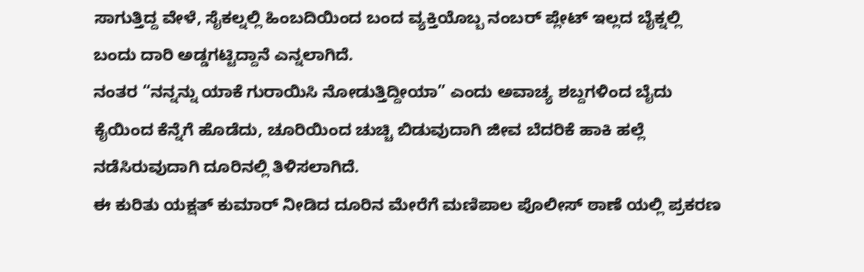ಸಾಗುತ್ತಿದ್ದ ವೇಳೆ, ಸೈಕಲ್ನಲ್ಲಿ ಹಿಂಬದಿಯಿಂದ ಬಂದ ವ್ಯಕ್ತಿಯೊಬ್ಬ ನಂಬರ್ ಪ್ಲೇಟ್ ಇಲ್ಲದ ಬೈಕ್ನಲ್ಲಿ ಬಂದು ದಾರಿ ಅಡ್ಡಗಟ್ಟಿದ್ದಾನೆ ಎನ್ನಲಾಗಿದೆ.
ನಂತರ “ನನ್ನನ್ನು ಯಾಕೆ ಗುರಾಯಿಸಿ ನೋಡುತ್ತಿದ್ದೀಯಾ” ಎಂದು ಅವಾಚ್ಯ ಶಬ್ದಗಳಿಂದ ಬೈದು ಕೈಯಿಂದ ಕೆನ್ನೆಗೆ ಹೊಡೆದು, ಚೂರಿಯಿಂದ ಚುಚ್ಚಿ ಬಿಡುವುದಾಗಿ ಜೀವ ಬೆದರಿಕೆ ಹಾಕಿ ಹಲ್ಲೆ ನಡೆಸಿರುವುದಾಗಿ ದೂರಿನಲ್ಲಿ ತಿಳಿಸಲಾಗಿದೆ.
ಈ ಕುರಿತು ಯಕ್ಷತ್ ಕುಮಾರ್ ನೀಡಿದ ದೂರಿನ ಮೇರೆಗೆ ಮಣಿಪಾಲ ಪೊಲೀಸ್ ಠಾಣೆ ಯಲ್ಲಿ ಪ್ರಕರಣ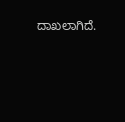ದಾಖಲಾಗಿದೆ.